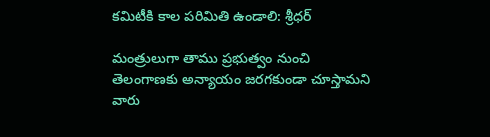కమిటీకి కాల పరిమితి ఉండాలి: శ్రీధర్

మంత్రులుగా తాము ప్రభుత్వం నుంచి తెలంగాణకు అన్యాయం జరగకుండా చూస్తామని వారు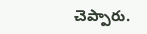చెప్పారు.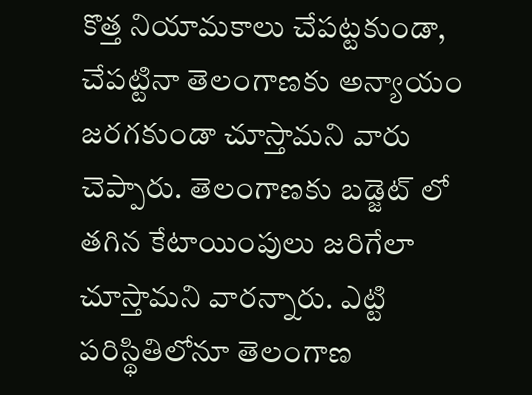కొత్త నియామకాలు చేపట్టకుండా, చేపట్టినా తెలంగాణకు అన్యాయం జరగకుండా చూస్తామని వారు చెప్పారు. తెలంగాణకు బడ్జెట్ లో తగిన కేటాయింపులు జరిగేలా చూస్తామని వారన్నారు. ఎట్టి పరిస్థితిలోనూ తెలంగాణ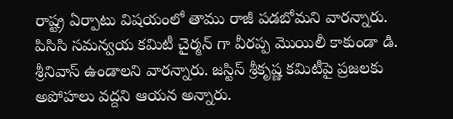రాష్ట్ర ఏర్పాటు విషయంలో తాము రాజీ పడబోమని వారన్నారు. పిసిసి సమన్వయ కమిటీ చైర్మన్ గా వీరప్ప మొయిలీ కాకుండా డి. శ్రీనివాస్ ఉండాలని వారన్నారు. జస్టిస్ శ్రీకృష్ణ కమిటీపై ప్రజలకు అపోహలు వద్దని ఆయన అన్నారు.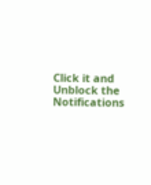Click it and Unblock the Notifications